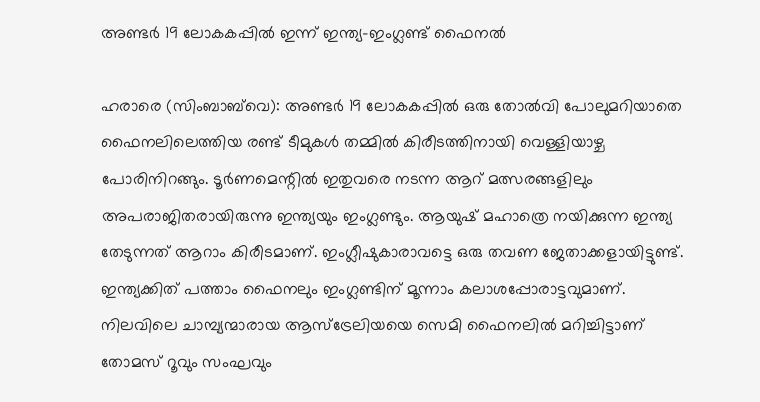അണ്ടർ 19 ലോകകപ്പിൽ ഇന്ന് ഇന്ത്യ-ഇംഗ്ലണ്ട് ഫൈനൽ

ഹരാരെ (സിംബാബ്‌വെ): അണ്ടർ 19 ലോകകപ്പിൽ ഒരു തോൽവി പോലുമറിയാതെ ഫൈനലിലെത്തിയ രണ്ട് ടീമുകൾ തമ്മിൽ കിരീടത്തിനായി വെള്ളിയാഴ്ച പോരിനിറങ്ങും. ടൂർണമെന്റിൽ ഇതുവരെ നടന്ന ആറ് മത്സരങ്ങളിലും അപരാജിതരായിരുന്നു ഇന്ത്യയും ഇംഗ്ലണ്ടും. ആയുഷ് മഹാത്രെ നയിക്കുന്ന ഇന്ത്യ തേടുന്നത് ആറാം കിരീടമാണ്. ഇംഗ്ലീഷുകാരാവട്ടെ ഒരു തവണ ജേതാക്കളായിട്ടുണ്ട്. ഇന്ത്യക്കിത് പത്താം ഫൈനലും ഇംഗ്ലണ്ടിന് മൂന്നാം കലാശപ്പോരാട്ടവുമാണ്. നിലവിലെ ചാമ്പ്യന്മാരായ ആസ്ട്രേലിയയെ സെമി ഫൈനലിൽ മറിച്ചിട്ടാണ് തോമസ് റൂവും സംഘവും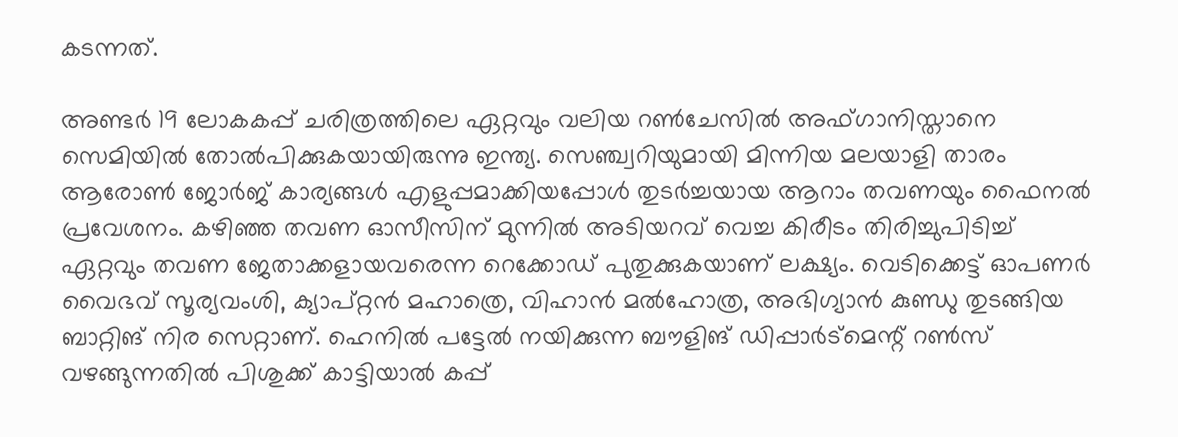കടന്നത്.

അണ്ടർ 19 ലോകകപ്പ് ചരിത്രത്തിലെ ഏറ്റവും വലിയ റൺചേസിൽ അഫ്ഗാനിസ്താനെ സെമിയിൽ തോൽപിക്കുകയായിരുന്നു ഇന്ത്യ. സെഞ്ച്വറിയുമായി മിന്നിയ മലയാളി താരം ആരോൺ ജോർജ് കാര്യങ്ങൾ എളുപ്പമാക്കിയപ്പോൾ തുടർച്ചയായ ആറാം തവണയും ഫൈനൽ പ്രവേശനം. കഴിഞ്ഞ തവണ ഓസീസിന് മുന്നിൽ അടിയറവ് വെച്ച കിരീടം തിരിച്ചുപിടിച്ച് ഏറ്റവും തവണ ജേതാക്കളായവരെന്ന റെക്കോഡ് പുതുക്കുകയാണ് ലക്ഷ്യം. വെടിക്കെട്ട് ഓപണർ വൈഭവ് സൂര്യവംശി, ക്യാപ്റ്റൻ മഹാത്രെ, വിഹാൻ മൽഹോത്ര, അഭിഗ്യാൻ കുണ്ഡു തുടങ്ങിയ ബാറ്റിങ് നിര സെറ്റാണ്. ഹെനിൽ പട്ടേൽ നയിക്കുന്ന ബൗളിങ് ഡിപ്പാർട്മെന്റ് റൺസ് വഴങ്ങുന്നതിൽ പിശുക്ക് കാട്ടിയാൽ കപ്പ്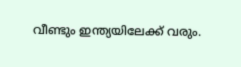വീണ്ടും ഇന്ത്യയിലേക്ക് വരും.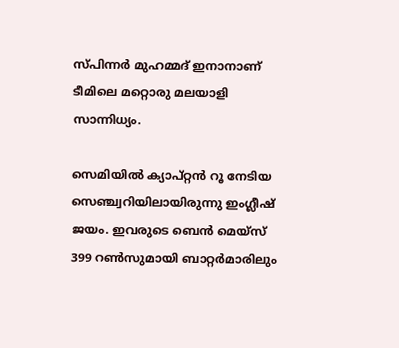സ്പിന്നർ മുഹമ്മദ് ഇനാനാണ് ടീമിലെ മറ്റൊരു മലയാളി സാന്നിധ്യം.

സെമിയിൽ ക്യാപ്റ്റൻ റൂ നേടിയ സെഞ്ച്വറിയിലാ‍യിരുന്നു ഇംഗ്ലീഷ് ജയം. ഇവരുടെ ബെൻ മെയ്സ് 399 റൺസുമായി ബാറ്റർമാരിലും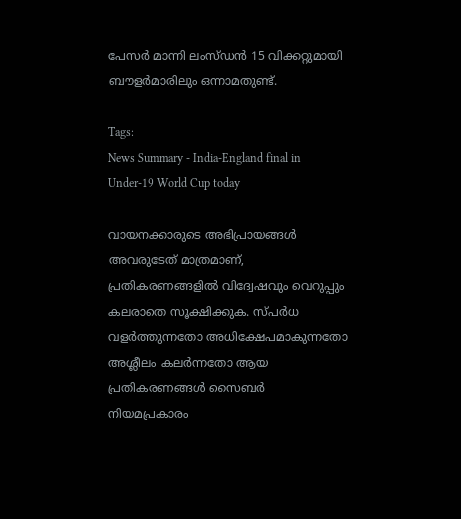പേസർ മാന്നി ലംസ്ഡൻ 15 വിക്കറ്റുമായി ബൗളർമാരിലും ഒന്നാമതുണ്ട്.

Tags:
News Summary - India-England final in Under-19 World Cup today

വായനക്കാരുടെ അഭിപ്രായങ്ങള്‍ അവരുടേത് മാത്രമാണ്, പ്രതികരണങ്ങളിൽ വിദ്വേഷവും വെറുപ്പും കലരാതെ സൂക്ഷിക്കുക. സ്പർധ വളർത്തുന്നതോ അധിക്ഷേപമാകുന്നതോ അശ്ലീലം കലർന്നതോ ആയ പ്രതികരണങ്ങൾ സൈബർ നിയമപ്രകാരം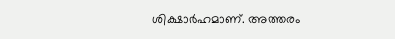ശിക്ഷാർഹമാണ്. അത്തരം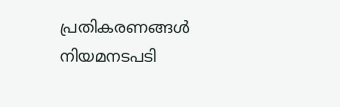പ്രതികരണങ്ങൾ നിയമനടപടി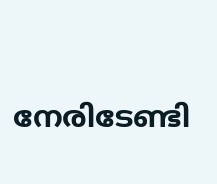നേരിടേണ്ടി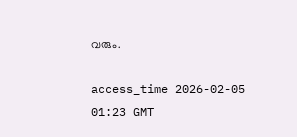വരും.

access_time 2026-02-05 01:23 GMT